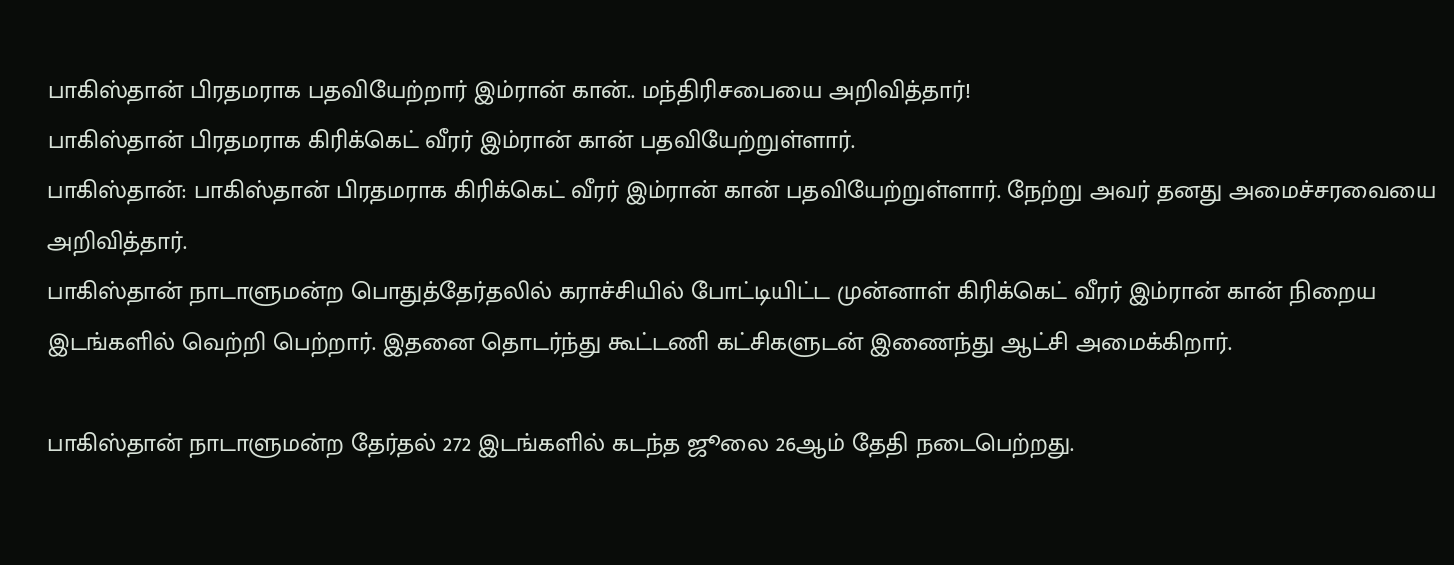பாகிஸ்தான் பிரதமராக பதவியேற்றார் இம்ரான் கான்.. மந்திரிசபையை அறிவித்தார்!
பாகிஸ்தான் பிரதமராக கிரிக்கெட் வீரர் இம்ரான் கான் பதவியேற்றுள்ளார்.
பாகிஸ்தான்: பாகிஸ்தான் பிரதமராக கிரிக்கெட் வீரர் இம்ரான் கான் பதவியேற்றுள்ளார். நேற்று அவர் தனது அமைச்சரவையை அறிவித்தார்.
பாகிஸ்தான் நாடாளுமன்ற பொதுத்தேர்தலில் கராச்சியில் போட்டியிட்ட முன்னாள் கிரிக்கெட் வீரர் இம்ரான் கான் நிறைய இடங்களில் வெற்றி பெற்றார். இதனை தொடர்ந்து கூட்டணி கட்சிகளுடன் இணைந்து ஆட்சி அமைக்கிறார்.

பாகிஸ்தான் நாடாளுமன்ற தேர்தல் 272 இடங்களில் கடந்த ஜூலை 26ஆம் தேதி நடைபெற்றது.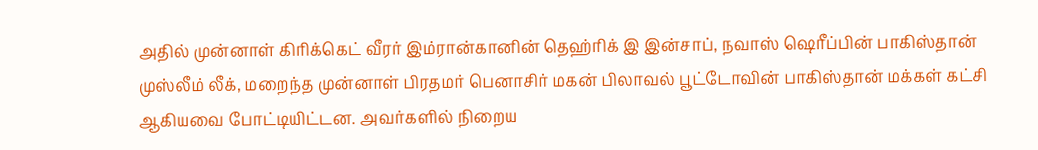அதில் முன்னாள் கிரிக்கெட் வீரர் இம்ரான்கானின் தெஹ்ரிக் இ இன்சாப், நவாஸ் ஷெரீப்பின் பாகிஸ்தான் முஸ்லீம் லீக், மறைந்த முன்னாள் பிரதமர் பெனாசிர் மகன் பிலாவல் பூட்டோவின் பாகிஸ்தான் மக்கள் கட்சி ஆகியவை போட்டியிட்டன. அவர்களில் நிறைய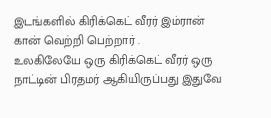இடங்களில் கிரிக்கெட் வீரர் இம்ரான் கான் வெற்றி பெற்றார் .
உலகிலேயே ஒரு கிரிக்கெட் வீரர் ஒரு நாட்டின் பிரதமர் ஆகியிருப்பது இதுவே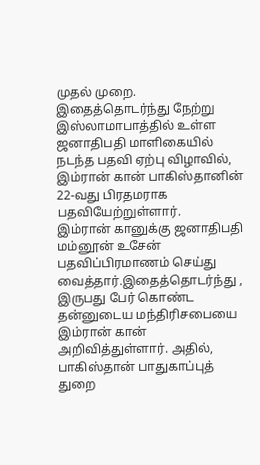முதல் முறை. இதைத்தொடர்ந்து நேற்று இஸ்லாமாபாத்தில் உள்ள ஜனாதிபதி மாளிகையில் நடந்த பதவி ஏற்பு விழாவில், இம்ரான் கான் பாகிஸ்தானின் 22-வது பிரதமராக பதவியேற்றுள்ளார்.
இம்ரான் கானுக்கு ஜனாதிபதி மம்னூன் உசேன் பதவிப்பிரமாணம் செய்து வைத்தார்.இதைத்தொடர்ந்து , இருபது பேர் கொண்ட தன்னுடைய மந்திரிசபையை இம்ரான் கான் அறிவித்துள்ளார். அதில், பாகிஸ்தான் பாதுகாப்புத் துறை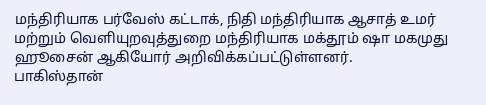மந்திரியாக பர்வேஸ் கட்டாக், நிதி மந்திரியாக ஆசாத் உமர் மற்றும் வெளியுறவுத்துறை மந்திரியாக மக்தூம் ஷா மகமுது ஹூசைன் ஆகியோர் அறிவிக்கப்பட்டுள்ளனர்.
பாகிஸ்தான்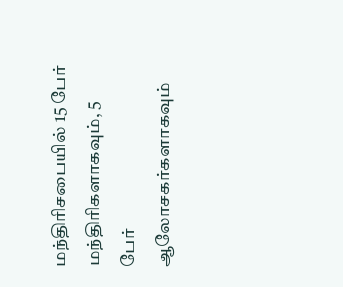மந்திரிசபையில் 15 பேர் மந்திரிகளாகவும், 5 பேர் ஆலோசகர்களாகவும்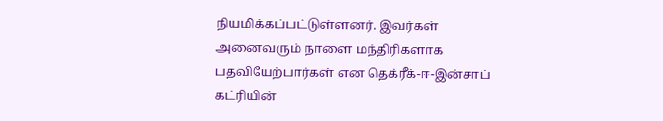நியமிக்கப்பட்டுள்ளனர். இவர்கள் அனைவரும் நாளை மந்திரிகளாக பதவியேற்பார்கள் என தெக்ரீக்-ஈ-இன்சாப் கட்ரியின்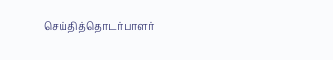செய்தித்தொடர்பாளர்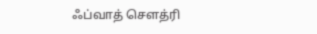ஃப்வாத் சௌத்ரி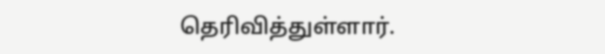தெரிவித்துள்ளார்.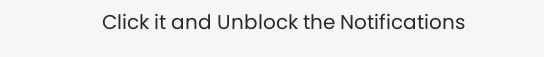Click it and Unblock the Notifications